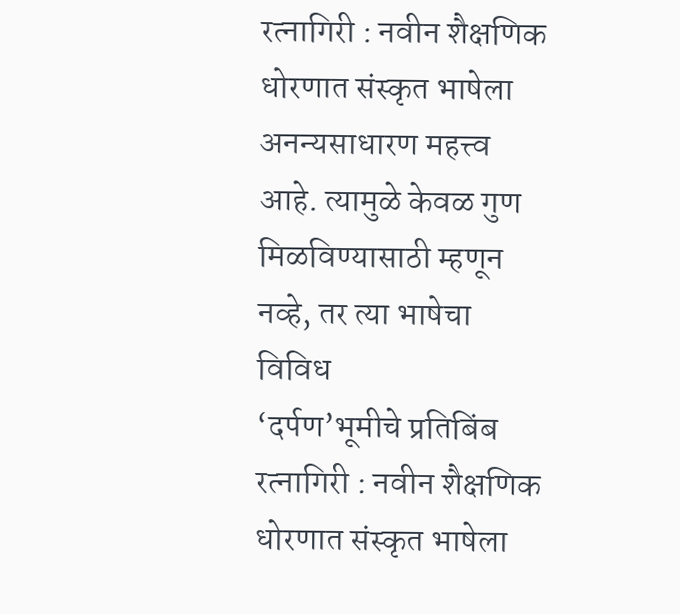रत्नागिरी : नवीन शैक्षणिक धोरणात संस्कृत भाषेला अनन्यसाधारण महत्त्व आहे. त्यामुळे केवळ गुण मिळविण्यासाठी म्हणून नव्हे, तर त्या भाषेचा विविध
‘दर्पण’भूमीचे प्रतिबिंब
रत्नागिरी : नवीन शैक्षणिक धोरणात संस्कृत भाषेला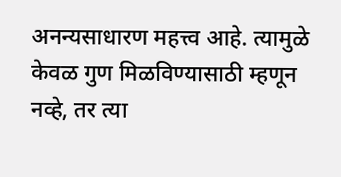अनन्यसाधारण महत्त्व आहे. त्यामुळे केवळ गुण मिळविण्यासाठी म्हणून नव्हे, तर त्या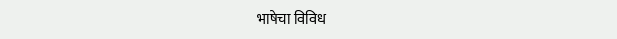भाषेचा विविध